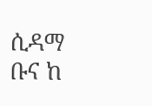ሲዳማ ቡና ከ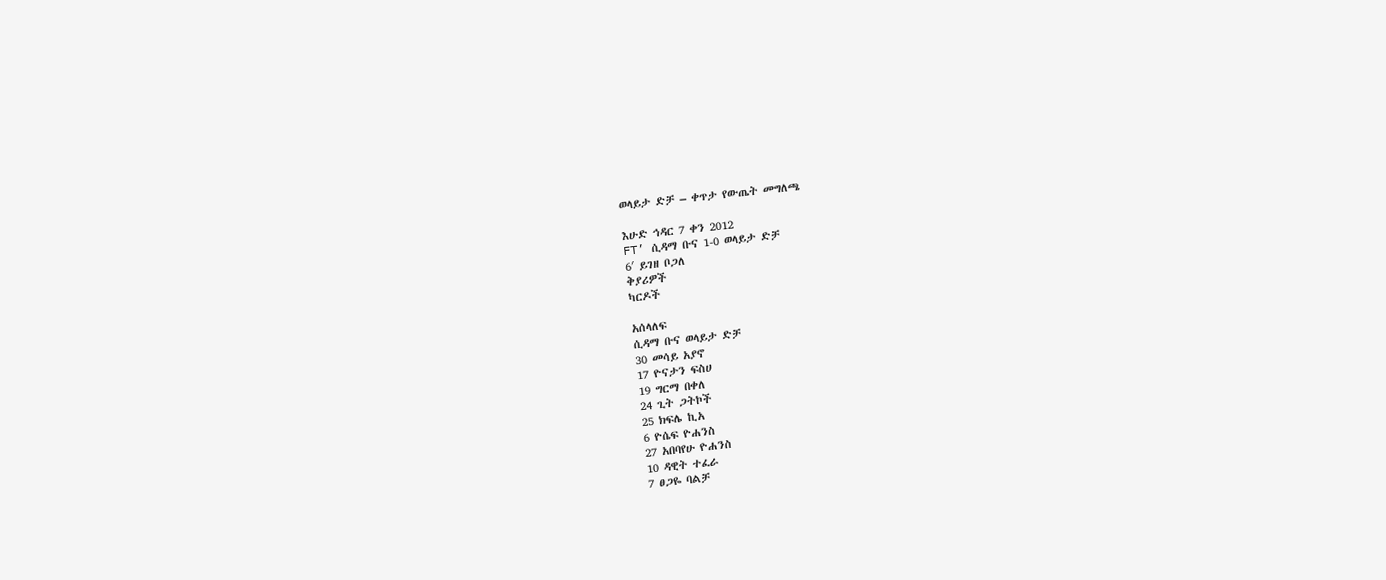ወላይታ ድቻ – ቀጥታ የውጤት መግለጫ

እሁድ ኅዳር 7 ቀን 2012
FT’ ሲዳማ ቡና 1-0 ወላይታ ድቻ
6′ ይገዘ ቦጋለ
ቅያሪዎች
ካርዶች

አሰላለፍ
ሲዳማ ቡና ወላይታ ድቻ
30 መሳይ አያኖ
17 ዮናታን ፍስሀ
19 ግርማ በቀለ
24 ጊት ጋትኮች
25 ክፍሌ ኪአ
6 ዮሴፍ ዮሐንስ
27 አበባየሁ ዮሐንስ
10 ዳዊት ተፈራ
7 ፀጋዬ ባልቻ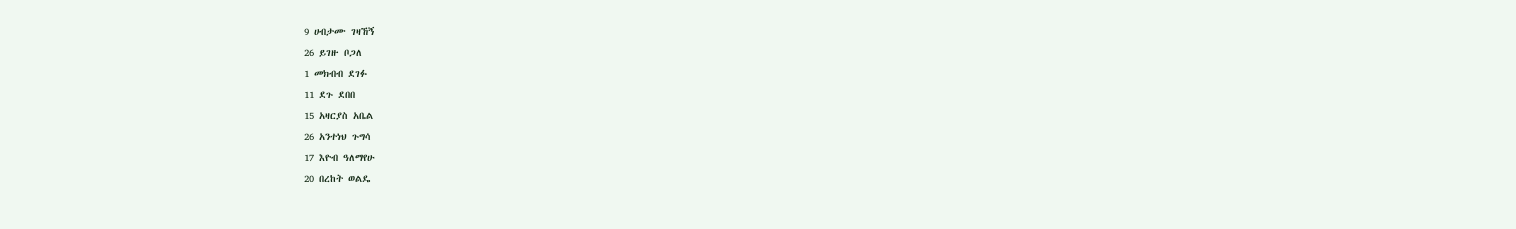9 ሀብታሙ ገዛኸኝ
26 ይገዙ ቦጋለ
1 መክብብ ደገፉ
11 ደጉ ደበበ
15 አዛርያስ አቤል
26 አንተነህ ጉግሳ
17 እዮብ ዓለማየሁ
20 በረከት ወልዴ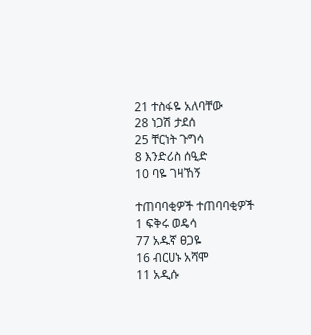21 ተስፋዬ አለባቸው
28 ነጋሽ ታደሰ
25 ቸርነት ጉግሳ
8 እንድሪስ ሰዒድ
10 ባዬ ገዛኸኝ

ተጠባባቂዎች ተጠባባቂዎች
1 ፍቅሩ ወዴሳ
77 አዱኛ ፀጋዬ
16 ብርሀኑ አሻሞ
11 አዲሱ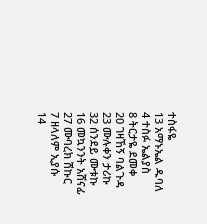ተስፋዬ
13 አማኑኤል ዱባለ
4 ተስፉ ኤልያስ
8 ትርታዬ ደመቀ
20 ገዛኸኝ ባልጉዳ
23 ሙሉቀን ታሪኩ
32 ሰንደይ ሙቱኩ
16 መኳንንት አሸናፊ
27 ሙባረክ ሽኩር
7 ዘላለም ኢያሱ
14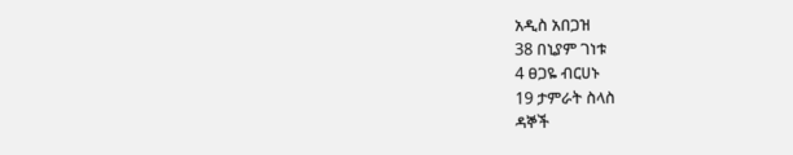አዲስ አበጋዝ
38 በኒያም ገነቱ
4 ፀጋዬ ብርሀኑ
19 ታምራት ስላስ
ዳኞች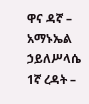ዋና ዳኛ – አማኑኤል ኃይለሥላሴ
1ኛ ረዳት –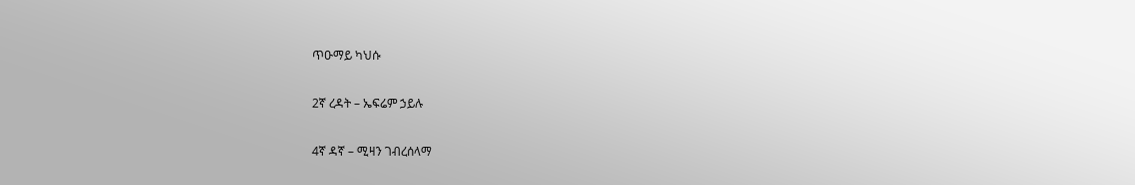ጥዑማይ ካህሱ

2ኛ ረዳት – ኤፍሬም ኃይሉ

4ኛ ዳኛ – ሚዛን ገብረሰላማ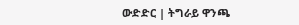ውድድር | ትግራይ ዋንጫ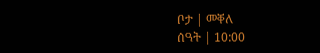ቦታ | መቐለ
ሰዓት | 10:00